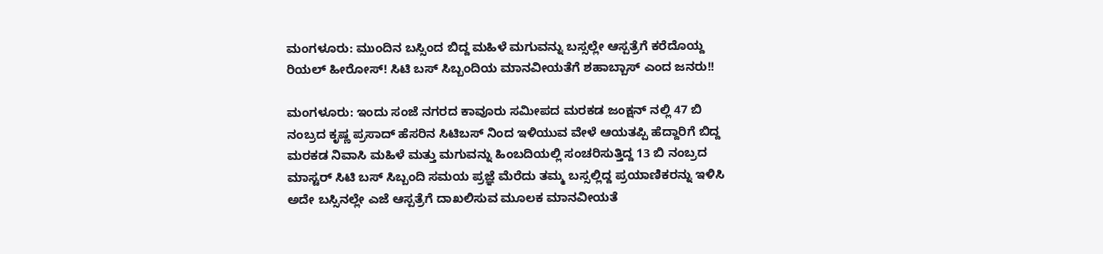ಮಂಗಳೂರು: ಮುಂದಿನ ಬಸ್ಸಿಂದ ಬಿದ್ದ ಮಹಿಳೆ ಮಗುವನ್ನು ಬಸ್ಸಲ್ಲೇ ಆಸ್ಪತ್ರೆಗೆ ಕರೆದೊಯ್ದ ರಿಯಲ್ ಹೀರೋಸ್! ಸಿಟಿ ಬಸ್ ಸಿಬ್ಬಂದಿಯ ಮಾನವೀಯತೆಗೆ ಶಹಾಬ್ಬಾಸ್ ಎಂದ ಜನರು!!

ಮಂಗಳೂರು: ಇಂದು ಸಂಜೆ ನಗರದ ಕಾವೂರು ಸಮೀಪದ ಮರಕಡ ಜಂಕ್ಷನ್ ನಲ್ಲಿ 47 ಬಿ ನಂಬ್ರದ ಕೃಷ್ಣ ಪ್ರಸಾದ್ ಹೆಸರಿನ ಸಿಟಿಬಸ್ ನಿಂದ ಇಳಿಯುವ ವೇಳೆ ಆಯತಪ್ಪಿ ಹೆದ್ದಾರಿಗೆ ಬಿದ್ದ ಮರಕಡ ನಿವಾಸಿ ಮಹಿಳೆ ಮತ್ತು ಮಗುವನ್ನು ಹಿಂಬದಿಯಲ್ಲಿ ಸಂಚರಿಸುತ್ತಿದ್ದ 13 ಬಿ ನಂಬ್ರದ ಮಾಸ್ಟರ್ ಸಿಟಿ ಬಸ್ ಸಿಬ್ಬಂದಿ ಸಮಯ ಪ್ರಜ್ಞೆ ಮೆರೆದು ತಮ್ಮ ಬಸ್ಸಲ್ಲಿದ್ದ ಪ್ರಯಾಣಿಕರನ್ನು ಇಳಿಸಿ ಅದೇ ಬಸ್ಸಿನಲ್ಲೇ ಎಜೆ ಆಸ್ಪತ್ರೆಗೆ ದಾಖಲಿಸುವ ಮೂಲಕ ಮಾನವೀಯತೆ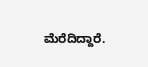ಮೆರೆದಿದ್ದಾರೆ.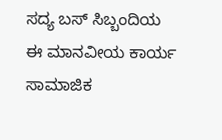ಸದ್ಯ ಬಸ್ ಸಿಬ್ಬಂದಿಯ ಈ ಮಾನವೀಯ ಕಾರ್ಯ ಸಾಮಾಜಿಕ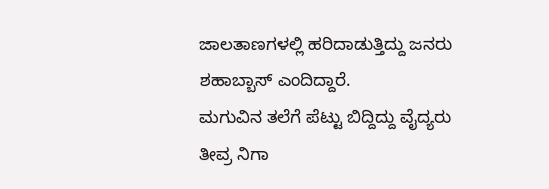ಜಾಲತಾಣಗಳಲ್ಲಿ ಹರಿದಾಡುತ್ತಿದ್ದು ಜನರು ಶಹಾಬ್ಬಾಸ್ ಎಂದಿದ್ದಾರೆ.
ಮಗುವಿನ ತಲೆಗೆ ಪೆಟ್ಟು ಬಿದ್ದಿದ್ದು ವೈದ್ಯರು ತೀವ್ರ ನಿಗಾ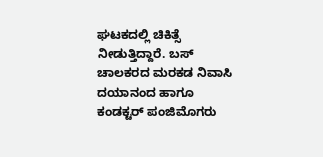ಘಟಕದಲ್ಲಿ ಚಿಕಿತ್ಸೆ ನೀಡುತ್ತಿದ್ದಾರೆ. ಬಸ್ ಚಾಲಕರದ ಮರಕಡ ನಿವಾಸಿ ದಯಾನಂದ ಹಾಗೂ ಕಂಡಕ್ಟರ್ ಪಂಜಿಮೊಗರು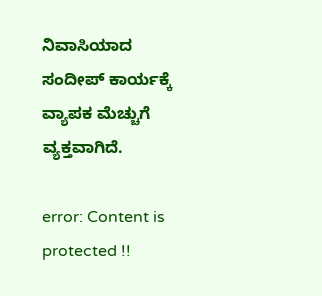ನಿವಾಸಿಯಾದ ಸಂದೀಪ್ ಕಾರ್ಯಕ್ಕೆ ವ್ಯಾಪಕ ಮೆಚ್ಚುಗೆ ವ್ಯಕ್ತವಾಗಿದೆ.

error: Content is protected !!